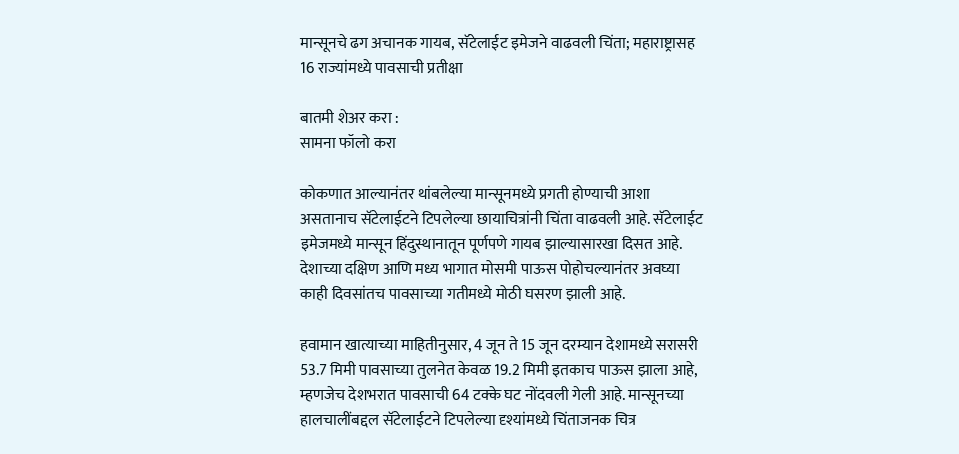मान्सूनचे ढग अचानक गायब, सॅटेलाईट इमेजने वाढवली चिंता; महाराष्ट्रासह 16 राज्यांमध्ये पावसाची प्रतीक्षा

बातमी शेअर करा :
सामना फॉलो करा

कोकणात आल्यानंतर थांबलेल्या मान्सूनमध्ये प्रगती होण्याची आशा असतानाच सॅटेलाईटने टिपलेल्या छायाचित्रांनी चिंता वाढवली आहे. सॅटेलाईट इमेजमध्ये मान्सून हिंदुस्थानातून पूर्णपणे गायब झाल्यासारखा दिसत आहे. देशाच्या दक्षिण आणि मध्य भागात मोसमी पाऊस पोहोचल्यानंतर अवघ्या काही दिवसांतच पावसाच्या गतीमध्ये मोठी घसरण झाली आहे.

हवामान खात्याच्या माहितीनुसार, 4 जून ते 15 जून दरम्यान देशामध्ये सरासरी 53.7 मिमी पावसाच्या तुलनेत केवळ 19.2 मिमी इतकाच पाऊस झाला आहे, म्हणजेच देशभरात पावसाची 64 टक्के घट नोंदवली गेली आहे. मान्सूनच्या हालचालींबद्दल सॅटेलाईटने टिपलेल्या दृश्यांमध्ये चिंताजनक चित्र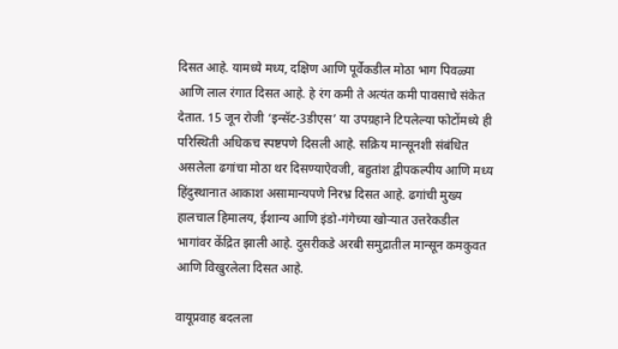दिसत आहे. यामध्ये मध्य, दक्षिण आणि पूर्वेकडील मोठा भाग पिवळ्या आणि लाल रंगात दिसत आहे. हे रंग कमी ते अत्यंत कमी पावसाचे संकेत देतात. 15 जून रोजी ‘इन्सॅट-3डीएस’ या उपग्रहाने टिपलेल्या फोटोंमध्ये ही परिस्थिती अधिकच स्पष्टपणे दिसली आहे. सक्रिय मान्सूनशी संबंधित असलेला ढगांचा मोठा थर दिसण्याऐवजी, बहुतांश द्वीपकल्पीय आणि मध्य हिंदुस्थानात आकाश असामान्यपणे निरभ्र दिसत आहे. ढगांची मुख्य हालचाल हिमालय, ईशान्य आणि इंडो-गंगेच्या खोऱ्यात उत्तरेकडील भागांवर केंद्रित झाली आहे. दुसरीकडे अरबी समुद्रातील मान्सून कमकुवत आणि विखुरलेला दिसत आहे.

वायूप्रवाह बदलला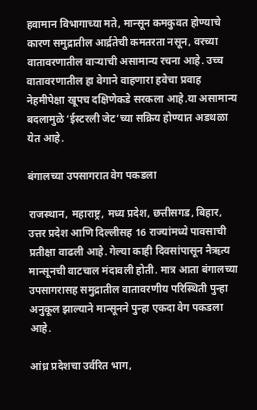हवामान विभागाच्या मते, मान्सून कमकुवत होण्याचे कारण समुद्रातील आर्द्रतेची कमतरता नसून, वरच्या वातावरणातील वाऱ्याची असामान्य रचना आहे. उच्च वातावरणातील हा वेगाने वाहणारा हवेचा प्रवाह नेहमीपेक्षा खूपच दक्षिणेकडे सरकला आहे.या असामान्य बदलामुळे ‘ईस्टरली जेट’च्या सक्रिय होण्यात अडथळा येत आहे.

बंगालच्या उपसागरात वेग पकडला

राजस्थान, महाराष्ट्र, मध्य प्रदेश, छत्तीसगड, बिहार, उत्तर प्रदेश आणि दिल्लीसह 16 राज्यांमध्ये पावसाची प्रतीक्षा वाढली आहे. गेल्या काही दिवसांपासून नैऋत्य मान्सूनची वाटचाल मंदावली होती. मात्र आता बंगालच्या उपसागरासह समुद्रातील वातावरणीय परिस्थिती पुन्हा अनुकूल झाल्याने मान्सूनने पुन्हा एकदा वेग पकडला आहे.

आंध्र प्रदेशचा उर्वरित भाग,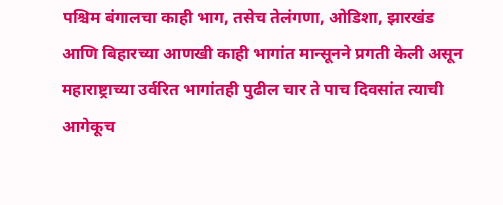पश्चिम बंगालचा काही भाग, तसेच तेलंगणा, ओडिशा, झारखंड आणि बिहारच्या आणखी काही भागांत मान्सूनने प्रगती केली असून महाराष्ट्राच्या उर्वरित भागांतही पुढील चार ते पाच दिवसांत त्याची आगेकूच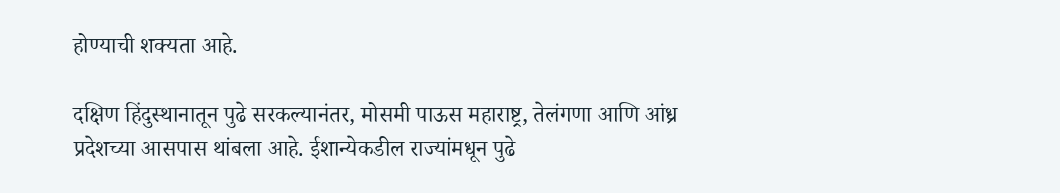होण्याची शक्यता आहे.

दक्षिण हिंदुस्थानातून पुढे सरकल्यानंतर, मोसमी पाऊस महाराष्ट्र, तेलंगणा आणि आंध्र प्रदेशच्या आसपास थांबला आहे. ईशान्येकडील राज्यांमधून पुढे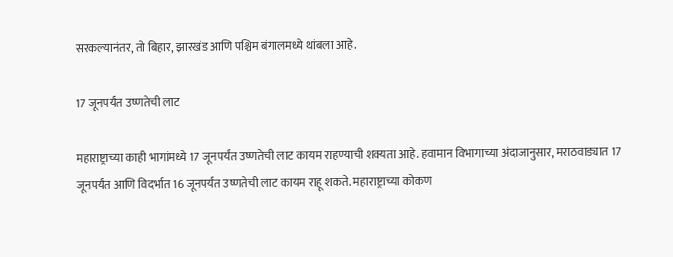सरकल्यानंतर, तो बिहार, झारखंड आणि पश्चिम बंगालमध्ये थांबला आहे.

17 जूनपर्यंत उष्णतेची लाट

महाराष्ट्राच्या काही भागांमध्ये 17 जूनपर्यंत उष्णतेची लाट कायम राहण्याची शक्यता आहे. हवामान विभागाच्या अंदाजानुसार, मराठवाड्यात 17 जूनपर्यंत आणि विदर्भात 16 जूनपर्यंत उष्णतेची लाट कायम राहू शकते. महाराष्ट्राच्या कोकण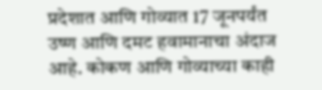प्रदेशात आणि गोव्यात 17 जूनपर्यंत उष्ण आणि दमट हवामानाचा अंदाज आहे. कोकण आणि गोव्याच्या काही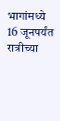भागांमध्ये 16 जूनपर्यंत रात्रीच्या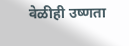वेळीही उष्णता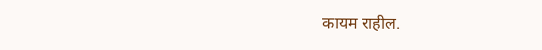कायम राहील.